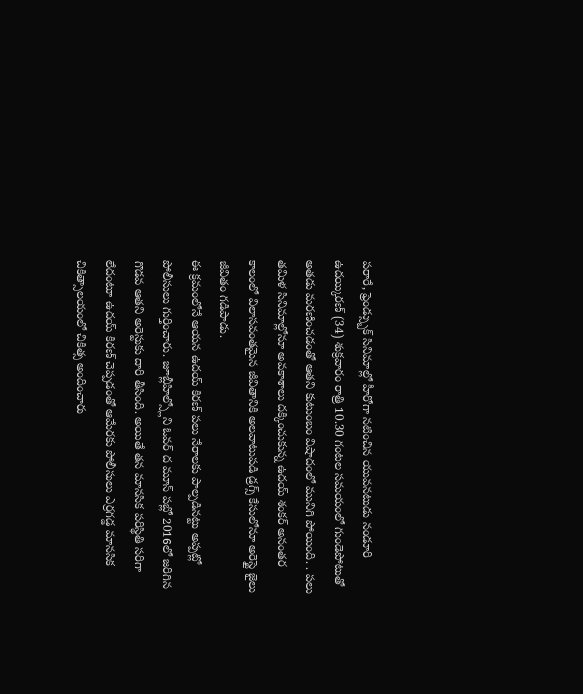పరారే, ఫ్రెండ్స్బుక్ సినిమాల్లో హీరోగా నటించిన యువనటుడు నండూరి ఉదయ్కిరణ్ (34) శుక్రవారం రాత్రి 10.30 గంటల సమయంలో గుండెపోటుతో అతడు మరణించడంతో ఆతని కుటుంబం విషాదంలో మునిగి పోయింది. . పలు తమిళ సినిమాల్లోనూ అవకాశాలు దక్కించుకున్న ఉదయ్ శంకర్ అనంతర కాలంలో విలాసవంతమైన జీవితానికి అలవాటుపడి డ్రగ్స్ కేసులోనూ అరెస్టై జైలు జీవితం గడిపాడు.
ఈ క్రమంలోనే ఆయన ఉదయ్ కిరణ్ పలు నేరాలకు పాల్పడినట్టు అప్పట్లో పోలీసులు గుర్తించారు. జూబ్లీహిల్స్లోని ఓవర్ ద మూన్ పబ్లో 2016లో జరిగిన గొడవ ఆతని అరెస్టుకు దారి తీసింది. అయితే తన మానసిక పరిస్థితి సరిగా లేదంటూ ఉదయ్ కిరణ్ చెప్పడంతో ఆమేరకు పోలీసులు ఎర్రగడ్డ మానసిక చికిత్సాలయంలో చికిత్స అందించారు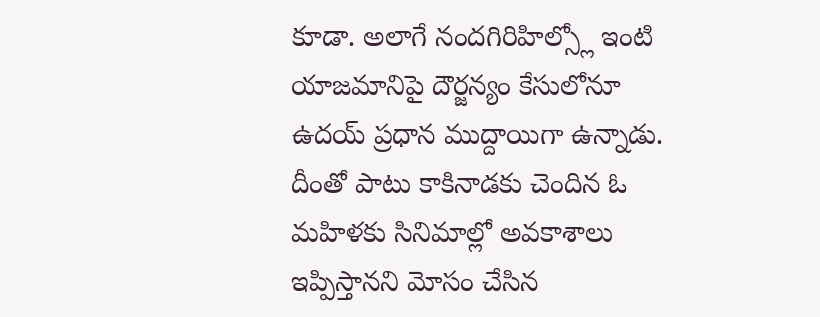కూడా. అలాగే నందగిరిహిల్స్లో ఇంటి యాజమానిపై దౌర్జన్యం కేసులోనూ ఉదయ్ ప్రధాన ముద్దాయిగా ఉన్నాడు. దీంతో పాటు కాకినాడకు చెందిన ఓ మహిళకు సినిమాల్లో అవకాశాలు ఇప్పిస్తానని మోసం చేసిన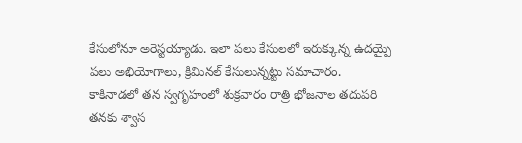కేసులోనూ అరెస్టయ్యాడు. ఇలా పలు కేసులలో ఇరుక్కున్న ఉదయ్పై పలు అభియోగాలు, క్రిమినల్ కేసులున్నట్టు సమాచారం.
కాకినాడలో తన స్వగృహంలో శుక్రవారం రాత్రి భోజనాల తదుపరి తనకు శ్వాస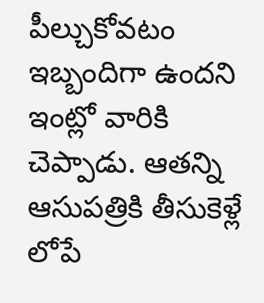పీల్చుకోవటం ఇబ్బందిగా ఉందని ఇంట్లో వారికి చెప్పాడు. ఆతన్ని ఆసుపత్రికి తీసుకెళ్లే లోపే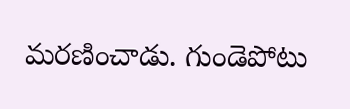మరణించాడు. గుండెపోటు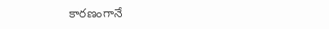కారణంగానే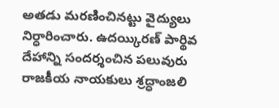అతడు మరణించినట్టు వైద్యులు నిర్ధారించారు. ఉదయ్కిరణ్ పార్థివ దేహాన్ని సందర్శంచిన పలువురు రాజకీయ నాయకులు శ్రద్ధాంజలి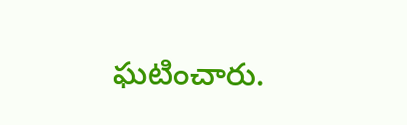ఘటించారు.